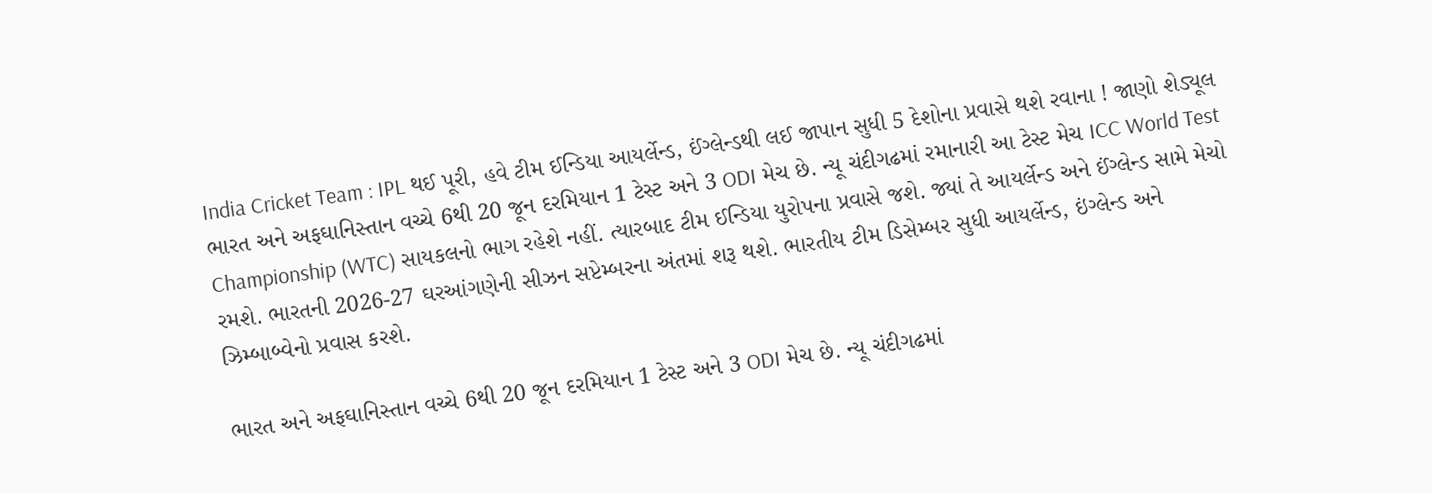India Cricket Team : IPL થઈ પૂરી, હવે ટીમ ઈન્ડિયા આયર્લેન્ડ, ઈંગ્લેન્ડથી લઈ જાપાન સુધી 5 દેશોના પ્રવાસે થશે રવાના ! જાણો શેડ્યૂલ
ભારત અને અફઘાનિસ્તાન વચ્ચે 6થી 20 જૂન દરમિયાન 1 ટેસ્ટ અને 3 ODI મેચ છે. ન્યૂ ચંદીગઢમાં રમાનારી આ ટેસ્ટ મેચ ICC World Test Championship (WTC) સાયકલનો ભાગ રહેશે નહીં. ત્યારબાદ ટીમ ઈન્ડિયા યુરોપના પ્રવાસે જશે. જ્યાં તે આયર્લેન્ડ અને ઈંગ્લેન્ડ સામે મેચો રમશે. ભારતની 2026-27 ઘરઆંગણેની સીઝન સપ્ટેમ્બરના અંતમાં શરૂ થશે. ભારતીય ટીમ ડિસેમ્બર સુધી આયર્લેન્ડ, ઇંગ્લેન્ડ અને ઝિમ્બાબ્વેનો પ્રવાસ કરશે.

ભારત અને અફઘાનિસ્તાન વચ્ચે 6થી 20 જૂન દરમિયાન 1 ટેસ્ટ અને 3 ODI મેચ છે. ન્યૂ ચંદીગઢમાં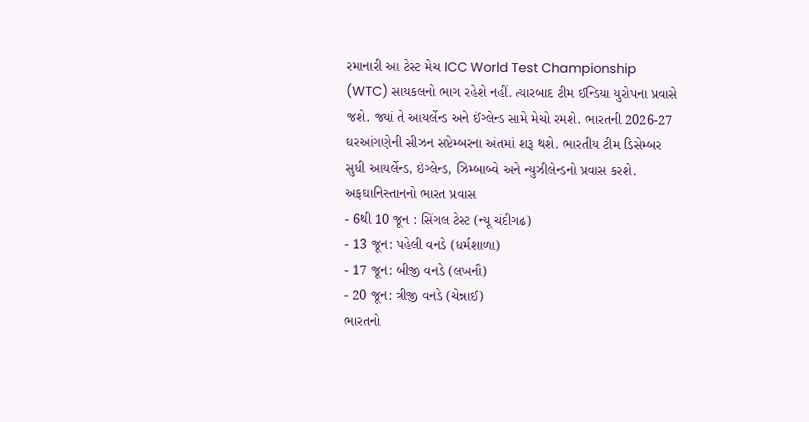રમાનારી આ ટેસ્ટ મેચ ICC World Test Championship (WTC) સાયકલનો ભાગ રહેશે નહીં. ત્યારબાદ ટીમ ઈન્ડિયા યુરોપના પ્રવાસે જશે. જ્યાં તે આયર્લેન્ડ અને ઈંગ્લેન્ડ સામે મેચો રમશે. ભારતની 2026-27 ઘરઆંગણેની સીઝન સપ્ટેમ્બરના અંતમાં શરૂ થશે. ભારતીય ટીમ ડિસેમ્બર સુધી આયર્લેન્ડ, ઇંગ્લેન્ડ, ઝિમ્બાબ્વે અને ન્યુઝીલેન્ડનો પ્રવાસ કરશે.
અફઘાનિસ્તાનનો ભારત પ્રવાસ
- 6થી 10 જૂન : સિંગલ ટેસ્ટ (ન્યૂ ચંદીગઢ)
- 13 જૂન: પહેલી વનડે (ધર્મશાળા)
- 17 જૂન: બીજી વનડે (લખનૌ)
- 20 જૂન: ત્રીજી વનડે (ચેન્નાઈ)
ભારતનો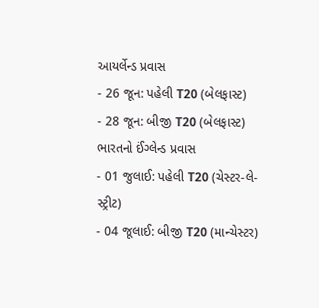આયર્લેન્ડ પ્રવાસ
- 26 જૂન: પહેલી T20 (બેલફાસ્ટ)
- 28 જૂન: બીજી T20 (બેલફાસ્ટ)
ભારતનો ઈંગ્લેન્ડ પ્રવાસ
- 01 જુલાઈ: પહેલી T20 (ચેસ્ટર-લે-સ્ટ્રીટ)
- 04 જૂલાઈ: બીજી T20 (માન્ચેસ્ટર)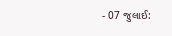- 07 જુલાઈ: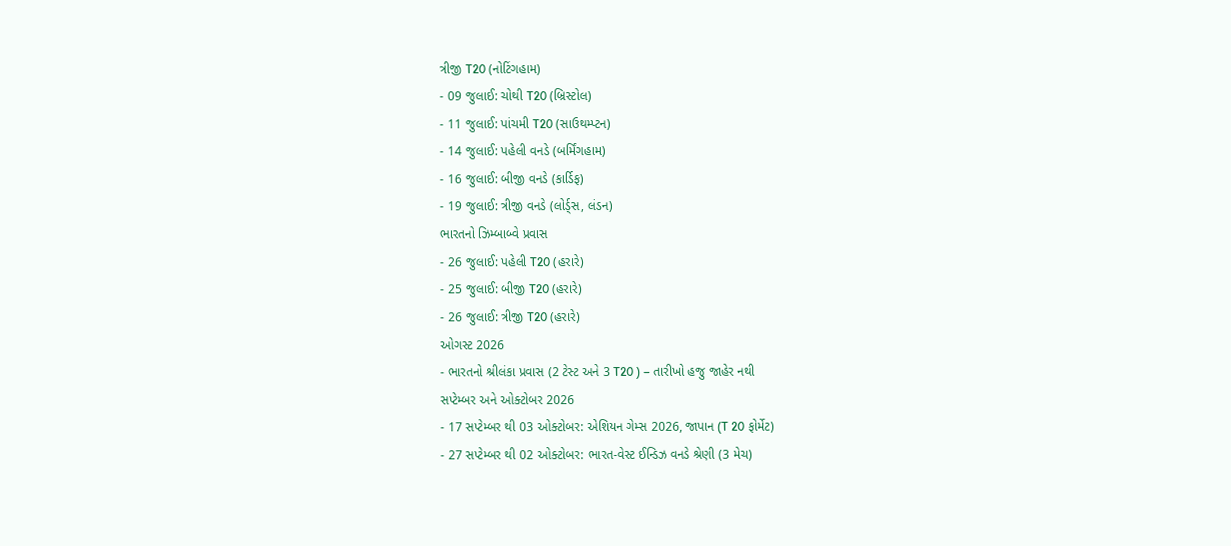ત્રીજી T20 (નોટિંગહામ)
- 09 જુલાઈ: ચોથી T20 (બ્રિસ્ટોલ)
- 11 જુલાઈ: પાંચમી T20 (સાઉથમ્પ્ટન)
- 14 જુલાઈ: પહેલી વનડે (બર્મિંગહામ)
- 16 જુલાઈ: બીજી વનડે (કાર્ડિફ)
- 19 જુલાઈ: ત્રીજી વનડે (લોર્ડ્સ, લંડન)
ભારતનો ઝિમ્બાબ્વે પ્રવાસ
- 26 જુલાઈ: પહેલી T20 (હરારે)
- 25 જુલાઈ: બીજી T20 (હરારે)
- 26 જુલાઈ: ત્રીજી T20 (હરારે)
ઓગસ્ટ 2026
- ભારતનો શ્રીલંકા પ્રવાસ (2 ટેસ્ટ અને 3 T20 ) – તારીખો હજુ જાહેર નથી
સપ્ટેમ્બર અને ઓક્ટોબર 2026
- 17 સપ્ટેમ્બર થી 03 ઓક્ટોબર: એશિયન ગેમ્સ 2026, જાપાન (T 20 ફોર્મેટ)
- 27 સપ્ટેમ્બર થી 02 ઓક્ટોબર: ભારત-વેસ્ટ ઈન્ડિઝ વનડે શ્રેણી (3 મેચ)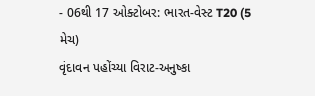- 06થી 17 ઓક્ટોબર: ભારત-વેસ્ટ T20 (5 મેચ)
વૃંદાવન પહોંચ્યા વિરાટ-અનુષ્કા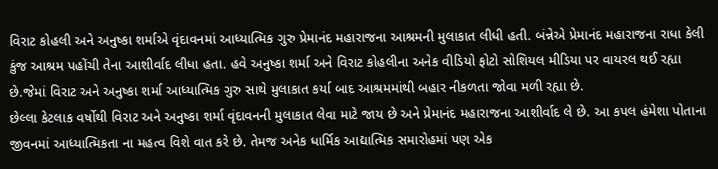વિરાટ કોહલી અને અનુષ્કા શર્માએ વૃંદાવનમાં આધ્યાત્મિક ગુરુ પ્રેમાનંદ મહારાજના આશ્રમની મુલાકાત લીધી હતી. બંન્નેએ પ્રેમાનંદ મહારાજના રાધા કેલી કુંજ આશ્રમ પહોંચી તેના આશીર્વાદ લીધા હતા. હવે અનુષ્કા શર્મા અને વિરાટ કોહલીના અનેક વીડિયો ફોટો સોશિયલ મીડિયા પર વાયરલ થઈ રહ્યા છે.જેમાં વિરાટ અને અનુષ્કા શર્મા આધ્યાત્મિક ગુરુ સાથે મુલાકાત કર્યા બાદ આશ્રમમાંથી બહાર નીકળતા જોવા મળી રહ્યા છે.
છેલ્લા કેટલાક વર્ષોથી વિરાટ અને અનુષ્કા શર્મા વૃંદાવનની મુલાકાત લેવા માટે જાય છે અને પ્રેમાનંદ મહારાજના આશીર્વાદ લે છે. આ કપલ હંમેશા પોતાના જીવનમાં આધ્યાત્મિકતા ના મહત્વ વિશે વાત કરે છે. તેમજ અનેક ધાર્મિક આદ્યાત્મિક સમારોહમાં પણ એક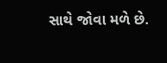સાથે જોવા મળે છે.